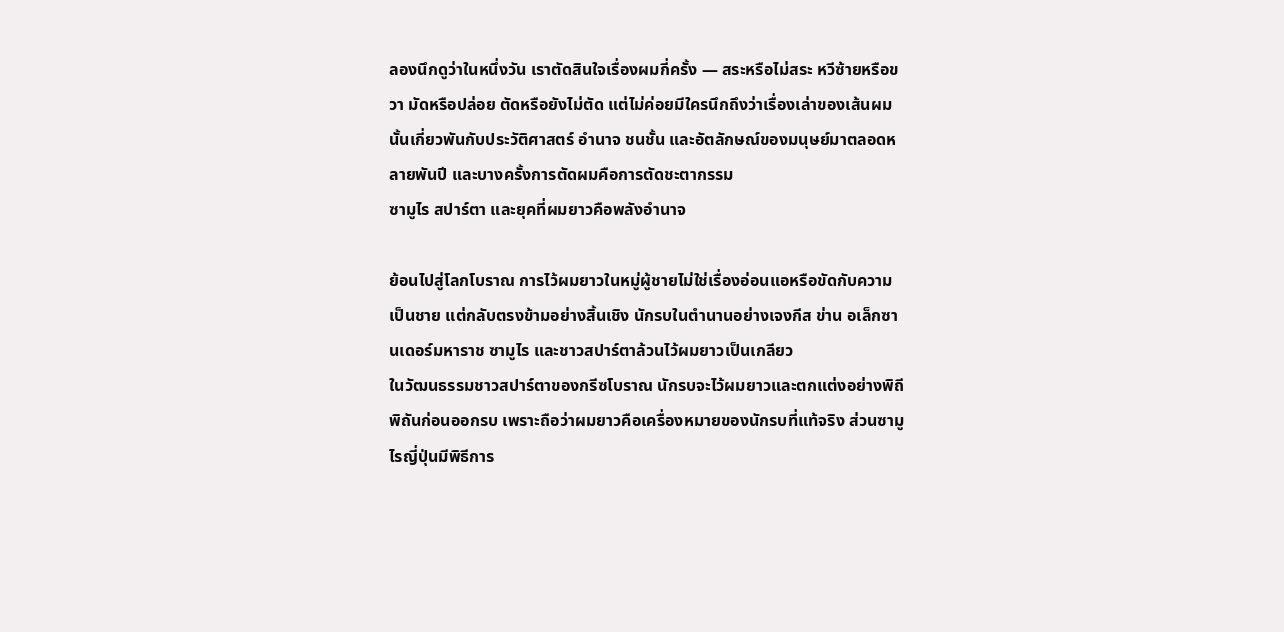ลองนึกดูว่าในหนึ่งวัน เราตัดสินใจเรื่องผมกี่ครั้ง — สระหรือไม่สระ หวีซ้ายหรือขวา มัดหรือปล่อย ตัดหรือยังไม่ตัด แต่ไม่ค่อยมีใครนึกถึงว่าเรื่องเล่าของเส้นผมนั้นเกี่ยวพันกับประวัติศาสตร์ อำนาจ ชนชั้น และอัตลักษณ์ของมนุษย์มาตลอดหลายพันปี และบางครั้งการตัดผมคือการตัดชะตากรรม
ซามูไร สปาร์ตา และยุคที่ผมยาวคือพลังอำนาจ

ย้อนไปสู่โลกโบราณ การไว้ผมยาวในหมู่ผู้ชายไม่ใช่เรื่องอ่อนแอหรือขัดกับความเป็นชาย แต่กลับตรงข้ามอย่างสิ้นเชิง นักรบในตำนานอย่างเจงกีส ข่าน อเล็กซานเดอร์มหาราช ซามูไร และชาวสปาร์ตาล้วนไว้ผมยาวเป็นเกลียว
ในวัฒนธรรมชาวสปาร์ตาของกรีซโบราณ นักรบจะไว้ผมยาวและตกแต่งอย่างพิถีพิถันก่อนออกรบ เพราะถือว่าผมยาวคือเครื่องหมายของนักรบที่แท้จริง ส่วนซามูไรญี่ปุ่นมีพิธีการ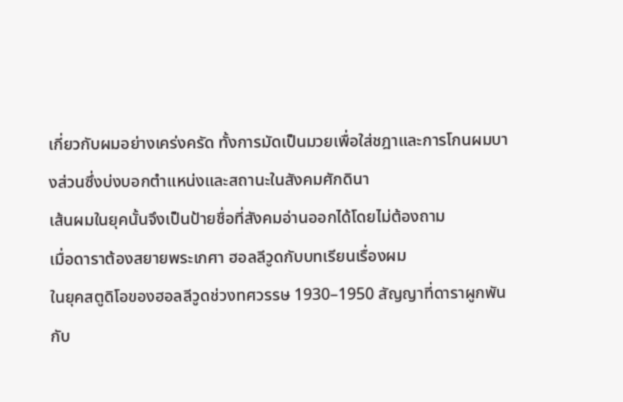เกี่ยวกับผมอย่างเคร่งครัด ทั้งการมัดเป็นมวยเพื่อใส่ชฎาและการโกนผมบางส่วนซึ่งบ่งบอกตำแหน่งและสถานะในสังคมศักดินา
เส้นผมในยุคนั้นจึงเป็นป้ายชื่อที่สังคมอ่านออกได้โดยไม่ต้องถาม
เมื่อดาราต้องสยายพระเกศา ฮอลลีวูดกับบทเรียนเรื่องผม
ในยุคสตูดิโอของฮอลลีวูดช่วงทศวรรษ 1930–1950 สัญญาที่ดาราผูกพันกับ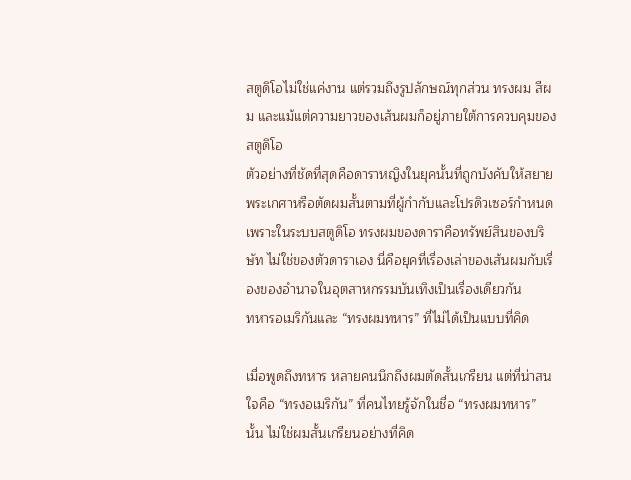สตูดิโอไม่ใช่แค่งาน แต่รวมถึงรูปลักษณ์ทุกส่วน ทรงผม สีผม และแม้แต่ความยาวของเส้นผมก็อยู่ภายใต้การควบคุมของสตูดิโอ
ตัวอย่างที่ชัดที่สุดคือดาราหญิงในยุคนั้นที่ถูกบังคับให้สยายพระเกศาหรือตัดผมสั้นตามที่ผู้กำกับและโปรดิวเซอร์กำหนด เพราะในระบบสตูดิโอ ทรงผมของดาราคือทรัพย์สินของบริษัท ไม่ใช่ของตัวดาราเอง นี่คือยุคที่เรื่องเล่าของเส้นผมกับเรื่องของอำนาจในอุตสาหกรรมบันเทิงเป็นเรื่องเดียวกัน
ทหารอเมริกันและ “ทรงผมทหาร” ที่ไม่ได้เป็นแบบที่คิด

เมื่อพูดถึงทหาร หลายคนนึกถึงผมตัดสั้นเกรียน แต่ที่น่าสนใจคือ “ทรงอเมริกัน” ที่คนไทยรู้จักในชื่อ “ทรงผมทหาร” นั้น ไม่ใช่ผมสั้นเกรียนอย่างที่คิด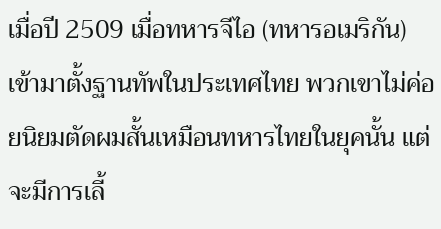เมื่อปี 2509 เมื่อทหารจีไอ (ทหารอเมริกัน) เข้ามาตั้งฐานทัพในประเทศไทย พวกเขาไม่ค่อยนิยมตัดผมสั้นเหมือนทหารไทยในยุคนั้น แต่จะมีการเลี้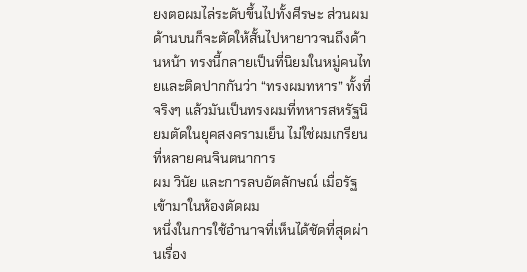ยงตอผมไล่ระดับขึ้นไปทั้งศีรษะ ส่วนผมด้านบนก็จะตัดให้สั้นไปหายาวจนถึงด้านหน้า ทรงนี้กลายเป็นที่นิยมในหมู่คนไทยและติดปากกันว่า “ทรงผมทหาร” ทั้งที่จริงๆ แล้วมันเป็นทรงผมที่ทหารสหรัฐนิยมตัดในยุคสงครามเย็น ไม่ใช่ผมเกรียนที่หลายคนจินตนาการ
ผม วินัย และการลบอัตลักษณ์ เมื่อรัฐเข้ามาในห้องตัดผม
หนึ่งในการใช้อำนาจที่เห็นได้ชัดที่สุดผ่านเรื่อง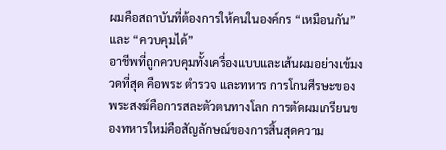ผมคือสถาบันที่ต้องการให้คนในองค์กร “เหมือนกัน” และ “ควบคุมได้”
อาชีพที่ถูกควบคุมทั้งเครื่องแบบและเส้นผมอย่างเข้มงวดที่สุด คือพระ ตำรวจ และทหาร การโกนศีรษะของพระสงฆ์คือการสละตัวตนทางโลก การตัดผมเกรียนของทหารใหม่คือสัญลักษณ์ของการสิ้นสุดความ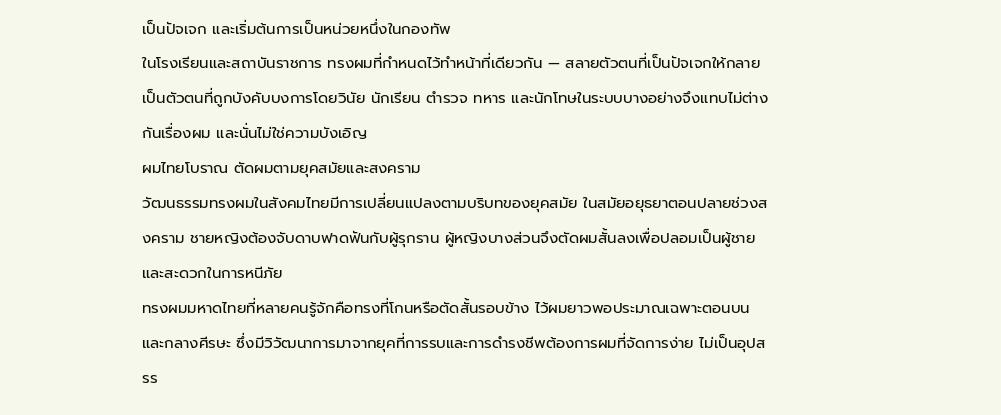เป็นปัจเจก และเริ่มต้นการเป็นหน่วยหนึ่งในกองทัพ
ในโรงเรียนและสถาบันราชการ ทรงผมที่กำหนดไว้ทำหน้าที่เดียวกัน — สลายตัวตนที่เป็นปัจเจกให้กลายเป็นตัวตนที่ถูกบังคับบงการโดยวินัย นักเรียน ตำรวจ ทหาร และนักโทษในระบบบางอย่างจึงแทบไม่ต่างกันเรื่องผม และนั่นไม่ใช่ความบังเอิญ
ผมไทยโบราณ ตัดผมตามยุคสมัยและสงคราม
วัฒนธรรมทรงผมในสังคมไทยมีการเปลี่ยนแปลงตามบริบทของยุคสมัย ในสมัยอยุธยาตอนปลายช่วงสงคราม ชายหญิงต้องจับดาบฟาดฟันกับผู้รุกราน ผู้หญิงบางส่วนจึงตัดผมสั้นลงเพื่อปลอมเป็นผู้ชายและสะดวกในการหนีภัย
ทรงผมมหาดไทยที่หลายคนรู้จักคือทรงที่โกนหรือตัดสั้นรอบข้าง ไว้ผมยาวพอประมาณเฉพาะตอนบนและกลางศีรษะ ซึ่งมีวิวัฒนาการมาจากยุคที่การรบและการดำรงชีพต้องการผมที่จัดการง่าย ไม่เป็นอุปสรร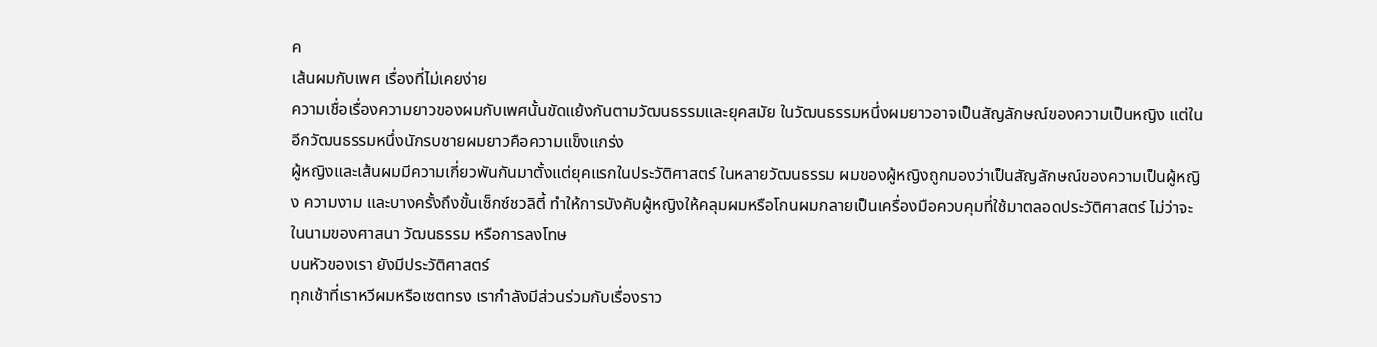ค
เส้นผมกับเพศ เรื่องที่ไม่เคยง่าย
ความเชื่อเรื่องความยาวของผมกับเพศนั้นขัดแย้งกันตามวัฒนธรรมและยุคสมัย ในวัฒนธรรมหนึ่งผมยาวอาจเป็นสัญลักษณ์ของความเป็นหญิง แต่ในอีกวัฒนธรรมหนึ่งนักรบชายผมยาวคือความแข็งแกร่ง
ผู้หญิงและเส้นผมมีความเกี่ยวพันกันมาตั้งแต่ยุคแรกในประวัติศาสตร์ ในหลายวัฒนธรรม ผมของผู้หญิงถูกมองว่าเป็นสัญลักษณ์ของความเป็นผู้หญิง ความงาม และบางครั้งถึงขั้นเซ็กซ์ชวลิตี้ ทำให้การบังคับผู้หญิงให้คลุมผมหรือโกนผมกลายเป็นเครื่องมือควบคุมที่ใช้มาตลอดประวัติศาสตร์ ไม่ว่าจะในนามของศาสนา วัฒนธรรม หรือการลงโทษ
บนหัวของเรา ยังมีประวัติศาสตร์
ทุกเช้าที่เราหวีผมหรือเซตทรง เรากำลังมีส่วนร่วมกับเรื่องราว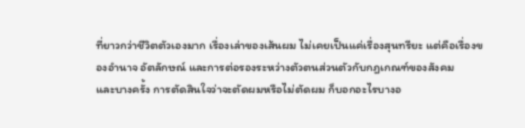ที่ยาวกว่าชีวิตตัวเองมาก เรื่องเล่าของเส้นผม ไม่เคยเป็นแค่เรื่องสุนทรียะ แต่คือเรื่องของอำนาจ อัตลักษณ์ และการต่อรองระหว่างตัวตนส่วนตัวกับกฎเกณฑ์ของสังคม
และบางครั้ง การตัดสินใจว่าจะตัดผมหรือไม่ตัดผม ก็บอกอะไรบางอ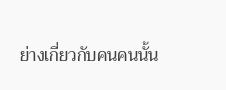ย่างเกี่ยวกับคนคนนั้น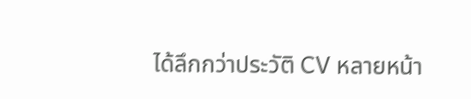ได้ลึกกว่าประวัติ CV หลายหน้า